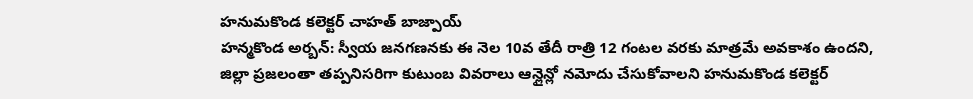హనుమకొండ కలెక్టర్ చాహత్ బాజ్పాయ్
హన్మకొండ అర్బన్: స్వీయ జనగణనకు ఈ నెల 10వ తేదీ రాత్రి 12 గంటల వరకు మాత్రమే అవకాశం ఉందని, జిల్లా ప్రజలంతా తప్పనిసరిగా కుటుంబ వివరాలు ఆన్లైన్లో నమోదు చేసుకోవాలని హనుమకొండ కలెక్టర్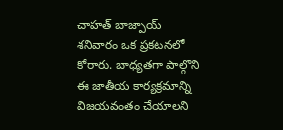చాహత్ బాజ్పాయ్ శనివారం ఒక ప్రకటనలో కోరారు. బాధ్యతగా పాల్గొని ఈ జాతీయ కార్యక్రమాన్ని విజయవంతం చేయాలని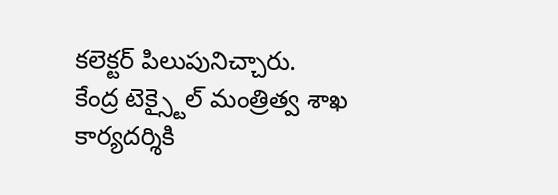కలెక్టర్ పిలుపునిచ్చారు.
కేంద్ర టెక్స్టైల్ మంత్రిత్వ శాఖ
కార్యదర్శికి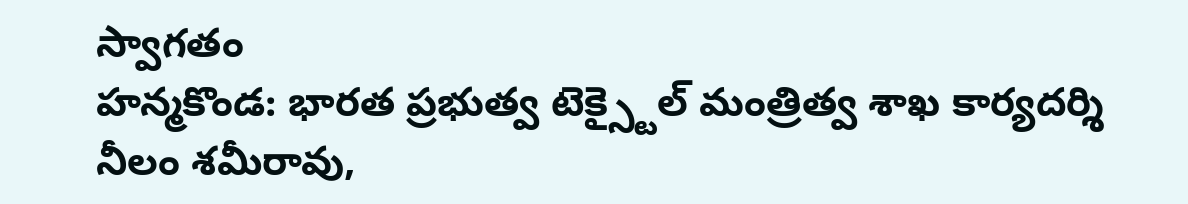స్వాగతం
హన్మకొండ: భారత ప్రభుత్వ టెక్స్టైల్ మంత్రిత్వ శాఖ కార్యదర్శి నీలం శమీరావు,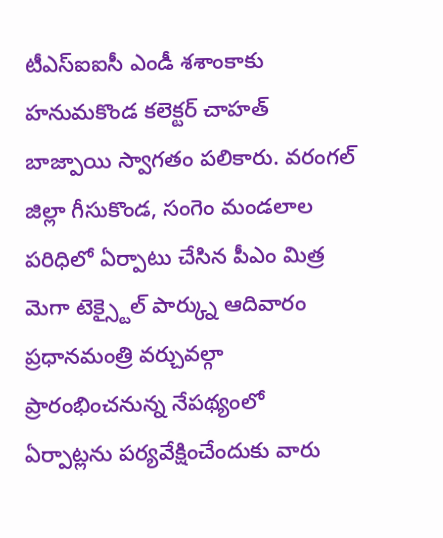టీఎస్ఐఐసీ ఎండీ శశాంకాకు హనుమకొండ కలెక్టర్ చాహత్ బాజ్పాయి స్వాగతం పలికారు. వరంగల్ జిల్లా గీసుకొండ, సంగెం మండలాల పరిధిలో ఏర్పాటు చేసిన పీఎం మిత్ర మెగా టెక్స్టైల్ పార్క్ను ఆదివారం ప్రధానమంత్రి వర్చువల్గా ప్రారంభించనున్న నేపథ్యంలో ఏర్పాట్లను పర్యవేక్షించేందుకు వారు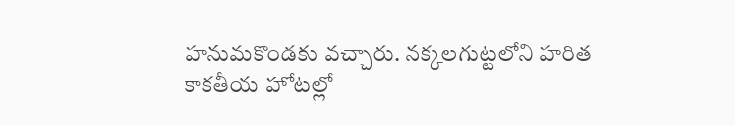హనుమకొండకు వచ్చారు. నక్కలగుట్టలోని హరిత కాకతీయ హోటల్లో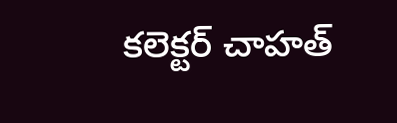కలెక్టర్ చాహత్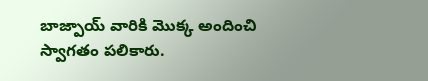బాజ్పాయ్ వారికి మొక్క అందించి స్వాగతం పలికారు.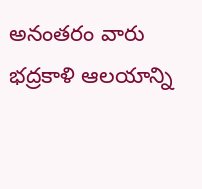అనంతరం వారు భద్రకాళి ఆలయాన్ని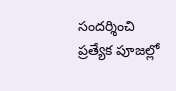సందర్శించి ప్రత్యేక పూజల్లో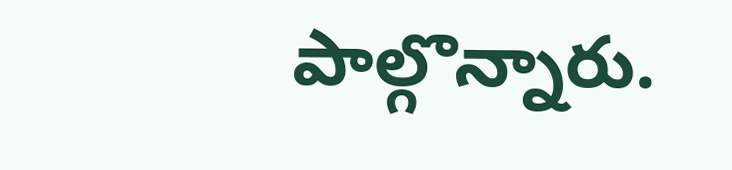పాల్గొన్నారు.